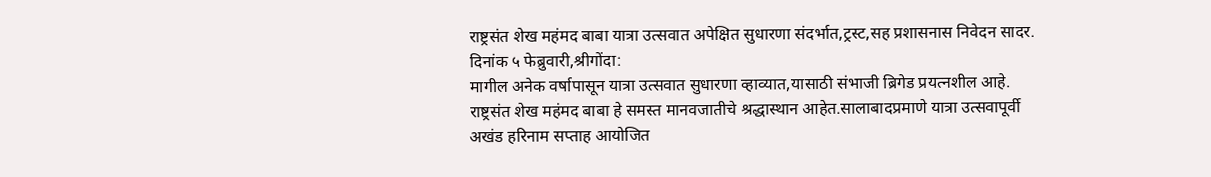राष्ट्रसंत शेख महंमद बाबा यात्रा उत्सवात अपेक्षित सुधारणा संदर्भात,ट्रस्ट,सह प्रशासनास निवेदन सादर.
दिनांक ५ फेब्रुवारी,श्रीगोंदा:
मागील अनेक वर्षापासून यात्रा उत्सवात सुधारणा व्हाव्यात,यासाठी संभाजी ब्रिगेड प्रयत्नशील आहे. राष्ट्रसंत शेख महंमद बाबा हे समस्त मानवजातीचे श्रद्धास्थान आहेत.सालाबादप्रमाणे यात्रा उत्सवापूर्वी अखंड हरिनाम सप्ताह आयोजित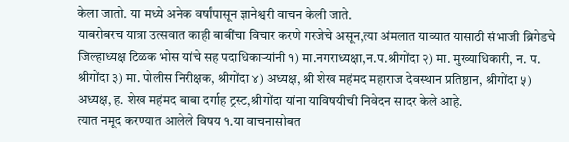केला जातो. या मध्ये अनेक वर्षांपासून ज्ञानेश्वरी वाचन केली जाते.
याबरोबरच यात्रा उत्सवात काही बाबींचा विचार करणे गरजेचे असून,त्या अंमलात याव्यात यासाठी संभाजी ब्रिगेडचे जिल्हाध्यक्ष टिळक भोस यांचे सह पदाधिकाऱ्यांनी १) मा.नगराध्यक्षा,न.प.श्रीगोंदा २) मा. मुख्याधिकारी, न. प. श्रीगोंदा ३) मा. पोलीस निरीक्षक, श्रीगोंदा ४) अध्यक्ष, श्री शेख महंमद महाराज देवस्थान प्रतिष्ठान, श्रीगोंदा ५) अध्यक्ष, ह. शेख महंमद बाबा दर्गाह ट्रस्ट,श्रीगोंदा यांना याविषयीची निवेदन सादर केले आहे.
त्यात नमूद करण्यात आलेले विषय १.या वाचनासोबत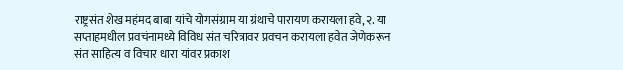राष्ट्रसंत शेख महंमद बाबा यांचे योगसंग्राम या ग्रंथाचे पारायण करायला हवे,२. या सप्ताहमधील प्रवचंनामध्ये विविध संत चरित्रावर प्रवचन करायला हवेत जेणेकरून संत साहित्य व विचार धारा यांवर प्रकाश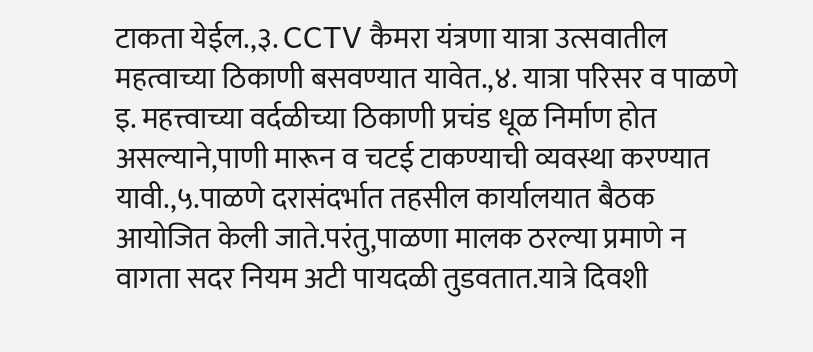टाकता येईल.,३. CCTV कैमरा यंत्रणा यात्रा उत्सवातील महत्वाच्या ठिकाणी बसवण्यात यावेत.,४. यात्रा परिसर व पाळणे इ. महत्त्वाच्या वर्दळीच्या ठिकाणी प्रचंड धूळ निर्माण होत असल्याने,पाणी मारून व चटई टाकण्याची व्यवस्था करण्यात यावी.,५.पाळणे दरासंदर्भात तहसील कार्यालयात बैठक आयोजित केली जाते.परंतु,पाळणा मालक ठरल्या प्रमाणे न वागता सदर नियम अटी पायदळी तुडवतात.यात्रे दिवशी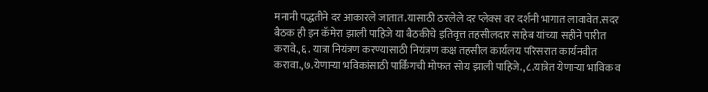मनानी पद्धतीने दर आकारले जातात.यासाठी ठरलेले दर प्लेक्स वर दर्शनी भागात लावावेत.सदर बैठक ही इन कॅमेरा झाली पाहिजे या बैठकीचे इतिवृत्त तहसीलदार साहेब यांच्या सहीने पारीत करावे.,६. यात्रा नियंत्रण करण्यासाठी नियंत्रण कक्ष तहसील कार्यलय परिसरात कार्यनवीत करावा.,७.येणाऱ्या भविकांसाठी पार्किंगची मोफत सोय झाली पाहिजे.,८.यात्रेत येणाऱ्या भाविक व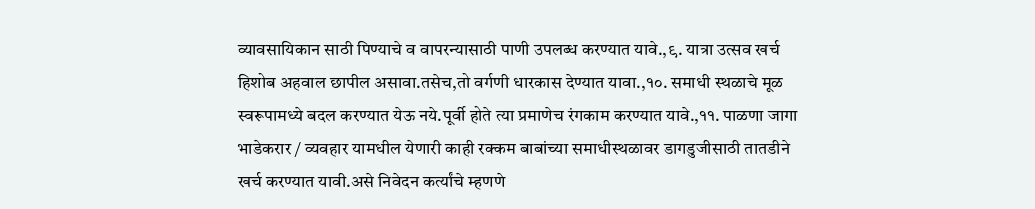व्यावसायिकान साठी पिण्याचे व वापरन्यासाठी पाणी उपलब्ध करण्यात यावे.,९. यात्रा उत्सव खर्च हिशोब अहवाल छापील असावा.तसेच,तो वर्गणी धारकास देण्यात यावा.,१०. समाधी स्थळाचे मूळ स्वरूपामध्ये बदल करण्यात येऊ नये.पूर्वी होते त्या प्रमाणेच रंगकाम करण्यात यावे.,११. पाळणा जागा भाडेकरार / व्यवहार यामधील येणारी काही रक्कम बाबांच्या समाधीस्थळावर डागडुजीसाठी तातडीने खर्च करण्यात यावी.असे निवेदन कर्त्यांचे म्हणणे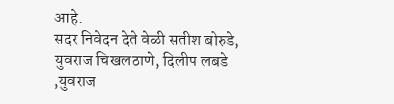आहे.
सदर निवेदन देते वेळी सतीश बोरुडे, युवराज चिखलठाणे, दिलीप लबडे ,युवराज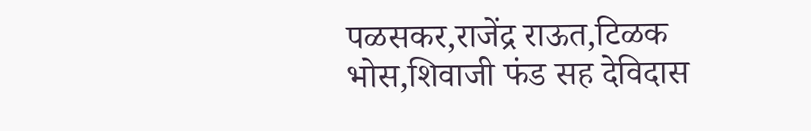पळसकर,राजेंद्र राऊत,टिळक भोस,शिवाजी फंड सह देविदास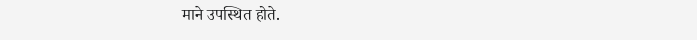माने उपस्थित होते.